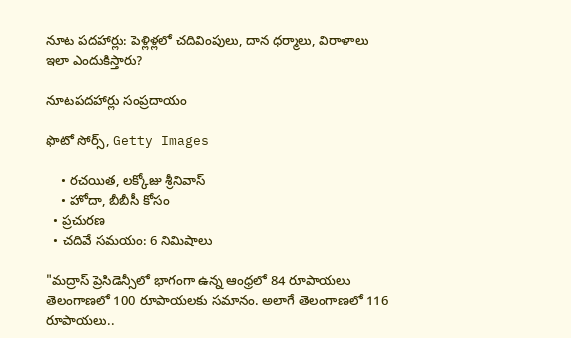నూట పదహార్లు: పెళ్లిళ్లలో చదివింపులు, దాన ధర్మాలు, విరాళాలు ఇలా ఎందుకిస్తారు?

నూటపదహార్లు సంప్రదాయం

ఫొటో సోర్స్, Getty Images

    • రచయిత, లక్కోజు శ్రీనివాస్
    • హోదా, బీబీసీ కోసం
  • ప్రచురణ
  • చదివే సమయం: 6 నిమిషాలు

"మద్రాస్ ప్రెసిడెన్సీలో భాగంగా ఉన్న ఆంధ్రలో 84 రూపాయలు తెలంగాణలో 100 రూపాయలకు సమానం. అలాగే తెలంగాణలో 116 రూపాయలు..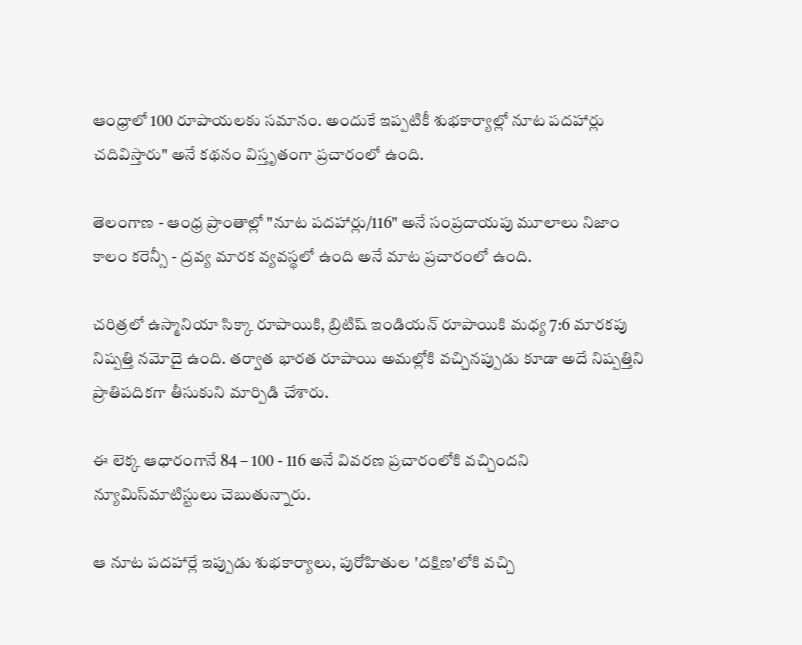ఆంధ్రాలో 100 రూపాయలకు సమానం. అందుకే ఇప్పటికీ శుభకార్యాల్లో నూట పదహార్లు చదివిస్తారు" అనే కథనం విస్తృతంగా ప్రచారంలో ఉంది.

తెలంగాణ - ఆంధ్ర ప్రాంతాల్లో "నూట పదహార్లు/116" అనే సంప్రదాయపు మూలాలు నిజాం కాలం కరెన్సీ - ద్రవ్య మారక వ్యవస్థలో ఉంది అనే మాట ప్రచారంలో ఉంది.

చరిత్రలో ఉస్మానియా సిక్కా రూపాయికి, బ్రిటిష్ ఇండియన్ రూపాయికి మధ్య 7:6 మారకపు నిష్పత్తి నమోదై ఉంది. తర్వాత భారత రూపాయి అమల్లోకి వచ్చినప్పుడు కూడా అదే నిష్పత్తిని ప్రాతిపదికగా తీసుకుని మార్పిడి చేశారు.

ఈ లెక్క ఆధారంగానే 84 – 100 - 116 అనే వివరణ ప్రచారంలోకి వచ్చిందని న్యూమిస్‌మాటిస్టులు చెబుతున్నారు.

ఆ నూట పదహార్లే ఇప్పుడు శుభకార్యాలు, పురోహితుల 'దక్షిణ'లోకి వచ్చి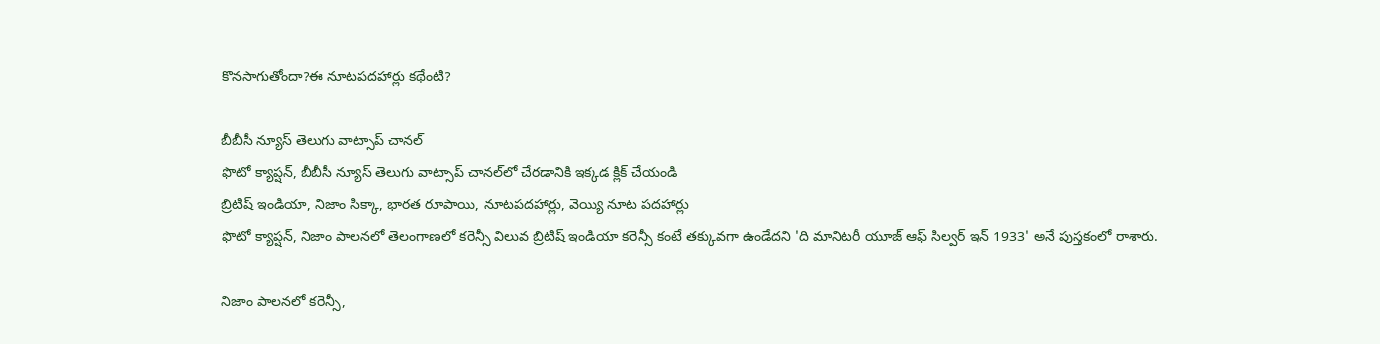కొనసాగుతోందా?ఈ నూటపదహార్లు కథేంటి?

బీబీసీ న్యూస్ తెలుగు వాట్సాప్ చానల్‌
ఫొటో క్యాప్షన్, బీబీసీ న్యూస్ తెలుగు వాట్సాప్ చానల్‌లో చేరడానికి ఇక్కడ క్లిక్ చేయండి
బ్రిటిష్ ఇండియా, నిజాం సిక్కా, భారత రూపాయి, నూటపదహార్లు, వెయ్యి నూట పదహార్లు
ఫొటో క్యాప్షన్, నిజాం పాలనలో తెలంగాణలో కరెన్సీ విలువ బ్రిటిష్ ఇండియా కరెన్సీ కంటే తక్కువగా ఉండేదని 'ది మానిటరీ యూజ్ ఆఫ్ సిల్వర్ ఇన్ 1933' అనే పుస్తకంలో రాశారు.

నిజాం పాలనలో కరెన్సీ,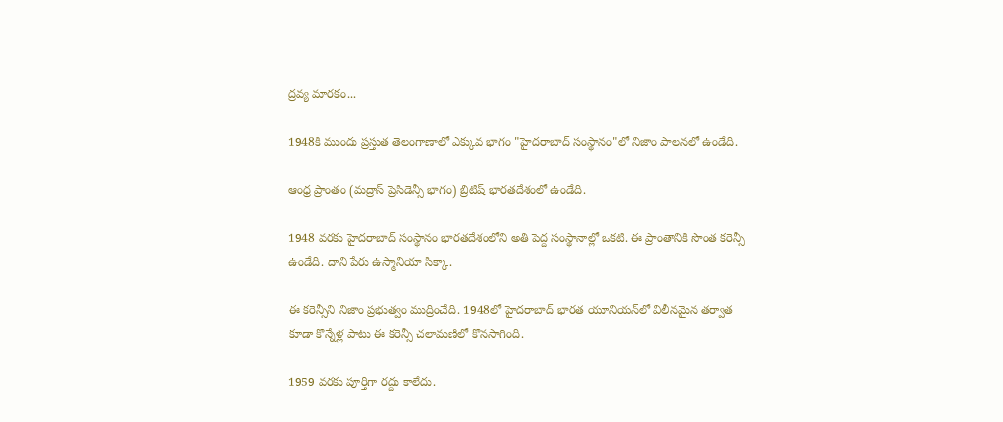ద్రవ్య మారకం...

1948కి ముందు ప్రస్తుత తెలంగాణాలో ఎక్కువ భాగం "హైదరాబాద్ సంస్థానం"లో నిజాం పాలనలో ఉండేది.

ఆంధ్ర ప్రాంతం (మద్రాస్ ప్రెసిడెన్సీ భాగం) బ్రిటిష్ భారతదేశంలో ఉండేది.

1948 వరకు హైదరాబాద్ సంస్థానం భారతదేశంలోని అతి పెద్ద సంస్థానాల్లో ఒకటి. ఈ ప్రాంతానికి సొంత కరెన్సీ ఉండేది. దాని పేరు ఉస్మానియా సిక్కా.

ఈ కరెన్సీని నిజాం ప్రభుత్వం ముద్రించేది. 1948లో హైదరాబాద్ భారత యూనియన్‌లో విలీనమైన తర్వాత కూడా కొన్నేళ్ల పాటు ఈ కరెన్సీ చలామణిలో కొనసాగింది.

1959 వరకు పూర్తిగా రద్దు కాలేదు.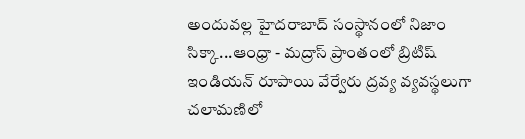అందువల్ల హైదరాబాద్ సంస్థానంలో నిజాం సిక్కా...ఆంధ్రా - మద్రాస్ ప్రాంతంలో బ్రిటిష్ ఇండియన్ రూపాయి వేర్వేరు ద్రవ్య వ్యవస్థలుగా చలామణిలో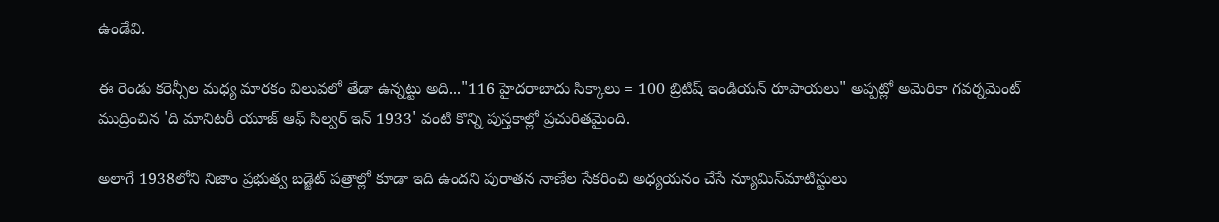ఉండేవి.

ఈ రెండు కరెన్సీల మధ్య మారకం విలువలో తేడా ఉన్నట్టు అది..."116 హైదరాబాదు సిక్కాలు = 100 బ్రిటిష్ ఇండియన్ రూపాయలు" అప్పట్లో అమెరికా గవర్నమెంట్ ముద్రించిన 'ది మానిటరీ యూజ్ ఆఫ్ సిల్వర్ ఇన్ 1933' వంటి కొన్ని పుస్తకాల్లో ప్రచురితమైంది.

అలాగే 1938లోని నిజాం ప్రభుత్వ బడ్జెట్ పత్రాల్లో కూడా ఇది ఉందని పురాతన నాణేల సేకరించి అధ్యయనం చేసే న్యూమిస్‌మాటిస్టులు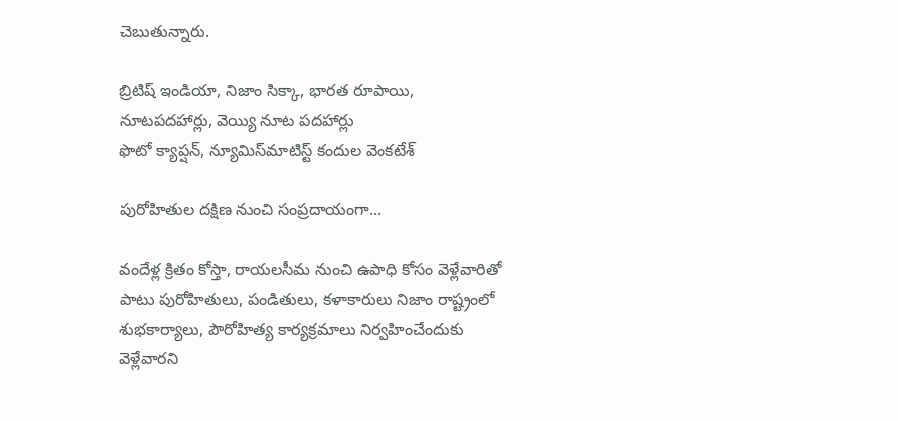చెబుతున్నారు.

బ్రిటిష్ ఇండియా, నిజాం సిక్కా, భారత రూపాయి, నూటపదహార్లు, వెయ్యి నూట పదహార్లు
ఫొటో క్యాప్షన్, న్యూమిస్‌మాటిస్ట్ కందుల వెంకటేశ్

పురోహితుల దక్షిణ నుంచి సంప్రదాయంగా...

వందేళ్ల క్రితం కోస్తా, రాయలసీమ నుంచి ఉపాధి కోసం వెళ్లేవారితో పాటు పురోహితులు, పండితులు, కళాకారులు నిజాం రాష్ట్రంలో శుభకార్యాలు, పౌరోహిత్య కార్యక్రమాలు నిర్వహించేందుకు వెళ్లేవారని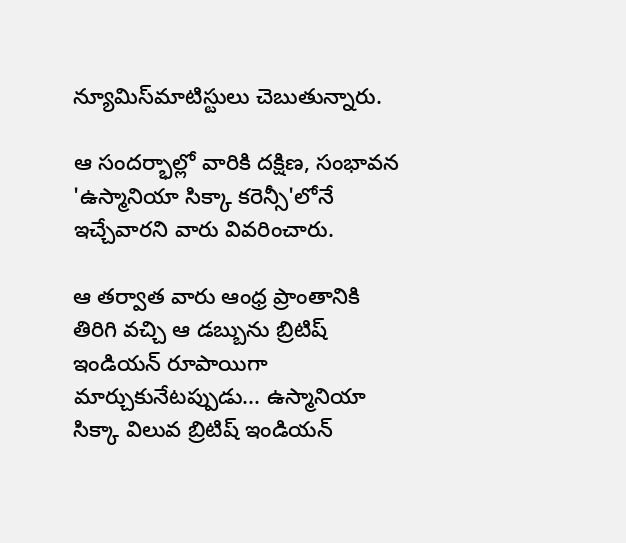న్యూమిస్‌మాటిస్టులు చెబుతున్నారు.

ఆ సందర్భాల్లో వారికి దక్షిణ, సంభావన 'ఉస్మానియా సిక్కా కరెన్సీ'లోనే ఇచ్చేవారని వారు వివరించారు.

ఆ తర్వాత వారు ఆంధ్ర ప్రాంతానికి తిరిగి వచ్చి ఆ డబ్బును బ్రిటిష్ ఇండియన్ రూపాయిగా మార్చుకునేటప్పుడు... ఉస్మానియా సిక్కా విలువ బ్రిటిష్ ఇండియన్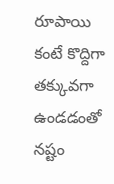రూపాయి కంటే కొద్దిగా తక్కువగా ఉండడంతో నష్టం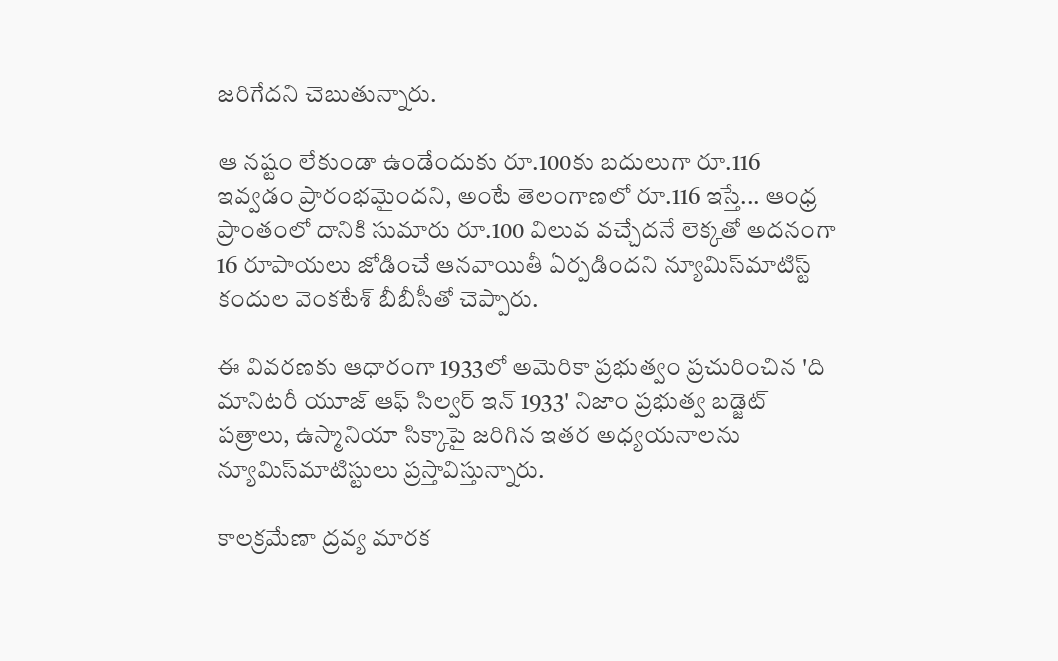జరిగేదని చెబుతున్నారు.

ఆ నష్టం లేకుండా ఉండేందుకు రూ.100కు బదులుగా రూ.116 ఇవ్వడం ప్రారంభమైందని, అంటే తెలంగాణలో రూ.116 ఇస్తే... ఆంధ్ర ప్రాంతంలో దానికి సుమారు రూ.100 విలువ వచ్చేదనే లెక్కతో అదనంగా 16 రూపాయలు జోడించే ఆనవాయితీ ఏర్పడిందని న్యూమిస్‌మాటిస్ట్ కందుల వెంకటేశ్ బీబీసీతో చెప్పారు.

ఈ వివరణకు ఆధారంగా 1933లో అమెరికా ప్రభుత్వం ప్రచురించిన 'ది మానిటరీ యూజ్ ఆఫ్ సిల్వర్ ఇన్ 1933' నిజాం ప్రభుత్వ బడ్జెట్ పత్రాలు, ఉస్మానియా సిక్కాపై జరిగిన ఇతర అధ్యయనాలను న్యూమిస్‌మాటిస్టులు ప్రస్తావిస్తున్నారు.

కాలక్రమేణా ద్రవ్య మారక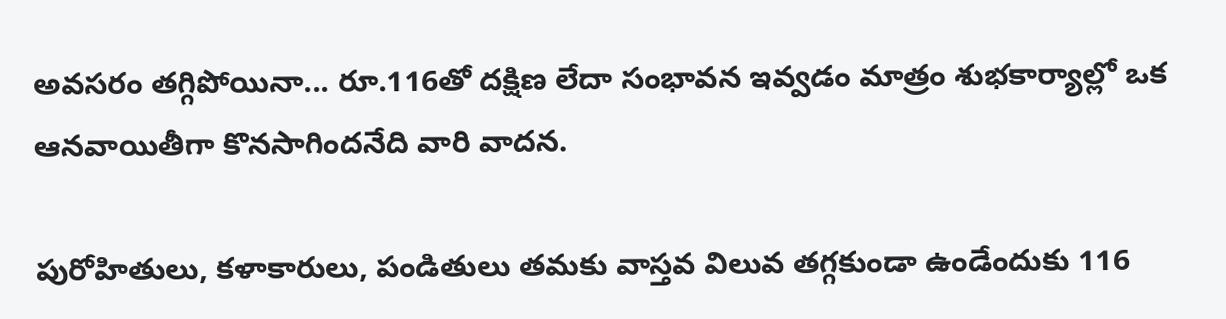అవసరం తగ్గిపోయినా... రూ.116తో దక్షిణ లేదా సంభావన ఇవ్వడం మాత్రం శుభకార్యాల్లో ఒక ఆనవాయితీగా కొనసాగిందనేది వారి వాదన.

పురోహితులు, కళాకారులు, పండితులు తమకు వాస్తవ విలువ తగ్గకుండా ఉండేందుకు 116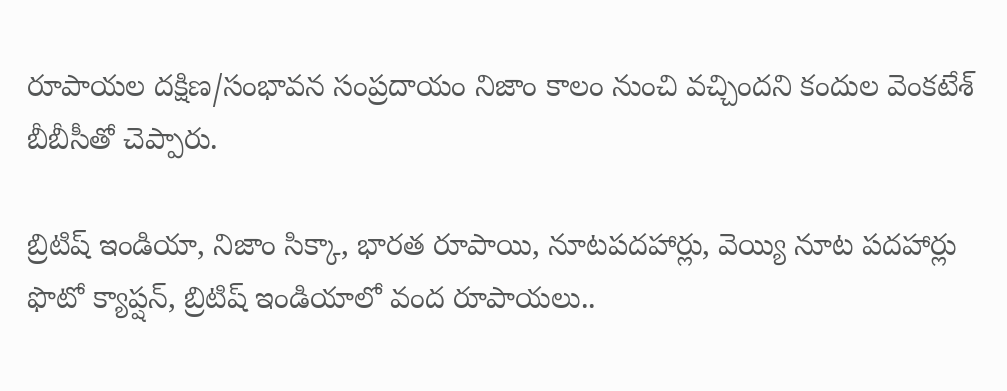రూపాయల దక్షిణ/సంభావన సంప్రదాయం నిజాం కాలం నుంచి వచ్చిందని కందుల వెంకటేశ్ బీబీసీతో చెప్పారు.

బ్రిటిష్ ఇండియా, నిజాం సిక్కా, భారత రూపాయి, నూటపదహార్లు, వెయ్యి నూట పదహార్లు
ఫొటో క్యాప్షన్, బ్రిటిష్ ఇండియాలో వంద రూపాయలు..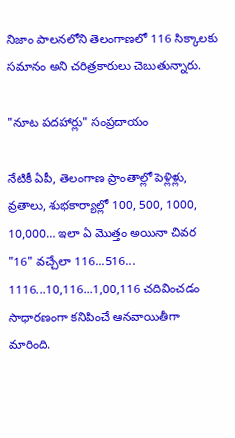నిజాం పాలనలోని తెలంగాణలో 116 సిక్కాలకు సమానం అని చరిత్రకారులు చెబుతున్నారు.

"నూట పదహార్లు" సంప్రదాయం

నేటికీ ఏపీ, తెలంగాణ ప్రాంతాల్లో పెళ్లిళ్లు, వ్రతాలు, శుభకార్యాల్లో 100, 500, 1000, 10,000… ఇలా ఏ మొత్తం అయినా చివర "16" వచ్చేలా 116...516... 1116...10,116...1,00,116 చదివించడం సాధారణంగా కనిపించే ఆనవాయితీగా మారింది.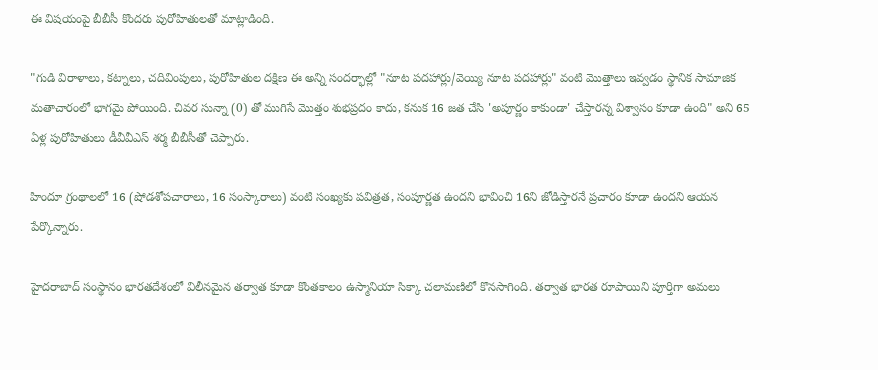ఈ విషయంపై బీబీసీ కొందరు పురోహితులతో మాట్లాడింది.

"గుడి విరాళాలు, కట్నాలు, చదివింపులు, పురోహితుల దక్షిణ ఈ అన్ని సందర్భాల్లో "నూట పదహార్లు/వెయ్యి నూట పదహార్లు" వంటి మొత్తాలు ఇవ్వడం స్థానిక సామాజిక మతాచారంలో భాగమై పోయింది. చివర సున్నా (0) తో ముగిసే మొత్తం శుభప్రదం కాదు, కనుక 16 జత చేసి 'అపూర్ణం కాకుండా' చేస్తారన్న విశ్వాసం కూడా ఉంది" అని 65 ఏళ్ల పురోహితులు డీవీవీఎస్ శర్మ బీబీసీతో చెప్పారు.

హిందూ గ్రంథాలలో 16 (షోడశోపచారాలు, 16 సంస్కారాలు) వంటి సంఖ్యకు పవిత్రత, సంపూర్ణత ఉందని భావించి 16ని జోడిస్తారనే ప్రచారం కూడా ఉందని ఆయన పేర్కొన్నారు.

హైదరాబాద్ సంస్థానం భారతదేశంలో విలీనమైన తర్వాత కూడా కొంతకాలం ఉస్మానియా సిక్కా చలామణిలో కొనసాగింది. తర్వాత భారత రూపాయిని పూర్తిగా అమలు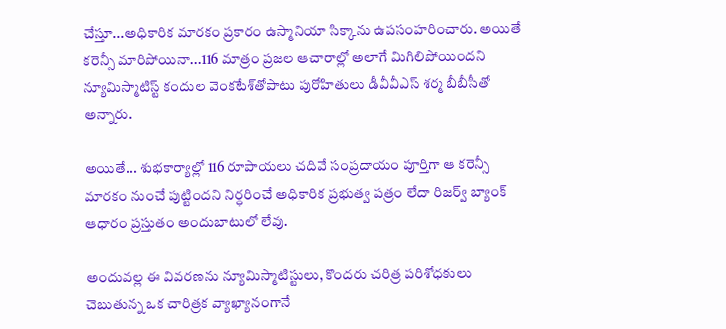చేస్తూ...అధికారిక మారకం ప్రకారం ఉస్మానియా సిక్కాను ఉపసంహరించారు. అయితే కరెన్సీ మారిపోయినా...116 మాత్రం ప్రజల ఆచారాల్లో అలాగే మిగిలిపోయిందని న్యూమిస్మాటిస్ట్ కందుల వెంకటేశ్‌తోపాటు పురోహితులు డీవీవీఎస్ శర్మ బీబీసీతో అన్నారు.

అయితే... శుభకార్యాల్లో 116 రూపాయలు చదివే సంప్రదాయం పూర్తిగా ఆ కరెన్సీ మారకం నుంచే పుట్టిందని నిర్ధరించే అధికారిక ప్రభుత్వ పత్రం లేదా రిజర్వ్ బ్యాంక్ ఆధారం ప్రస్తుతం అందుబాటులో లేవు.

అందువల్ల ఈ వివరణను న్యూమిస్మాటిస్టులు, కొందరు చరిత్ర పరిశోధకులు చెబుతున్న ఒక చారిత్రక వ్యాఖ్యానంగానే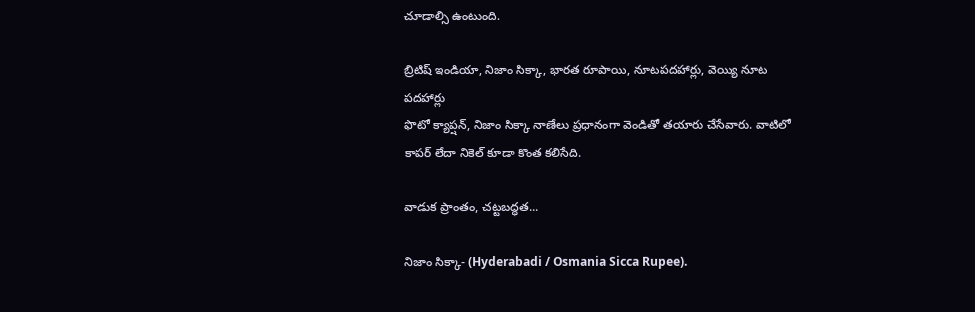చూడాల్సి ఉంటుంది.

బ్రిటిష్ ఇండియా, నిజాం సిక్కా, భారత రూపాయి, నూటపదహార్లు, వెయ్యి నూట పదహార్లు
ఫొటో క్యాప్షన్, నిజాం సిక్కా నాణేలు ప్రధానంగా వెండితో తయారు చేసేవారు. వాటిలో కాపర్ లేదా నికెల్ కూడా కొంత కలిసేది.

వాడుక ప్రాంతం, చట్టబద్ధత...

నిజాం సిక్కా- (Hyderabadi / Osmania Sicca Rupee).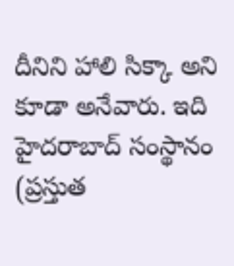దీనిని హాలి సిక్కా అని కూడా అనేవారు. ఇది హైదరాబాద్ సంస్థానం (ప్రస్తుత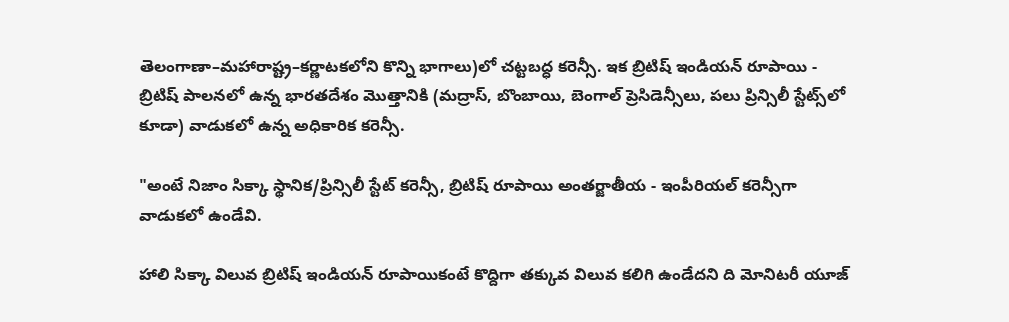తెలంగాణా–మహారాష్ట్ర–కర్ణాటకలోని కొన్ని భాగాలు)లో చట్టబద్ధ కరెన్సీ. ఇక బ్రిటిష్ ఇండియన్ రూపాయి - బ్రిటిష్ పాలనలో ఉన్న భారతదేశం మొత్తానికి (మద్రాస్, బొంబాయి, బెంగాల్ ప్రెసిడెన్సీలు, పలు ప్రిన్సిలీ స్టేట్స్‌లో కూడా) వాడుకలో ఉన్న అధికారిక కరెన్సీ.

"అంటే నిజాం సిక్కా స్థానిక/ప్రిన్సిలీ స్టేట్ కరెన్సీ, బ్రిటిష్ రూపాయి అంతర్జాతీయ - ఇంపీరియల్ కరెన్సీగా వాడుకలో ఉండేవి.

హాలి సిక్కా విలువ బ్రిటిష్ ఇండియన్ రూపాయికంటే కొద్దిగా తక్కువ విలువ కలిగి ఉండేదని ది మోనిటరీ యూజ్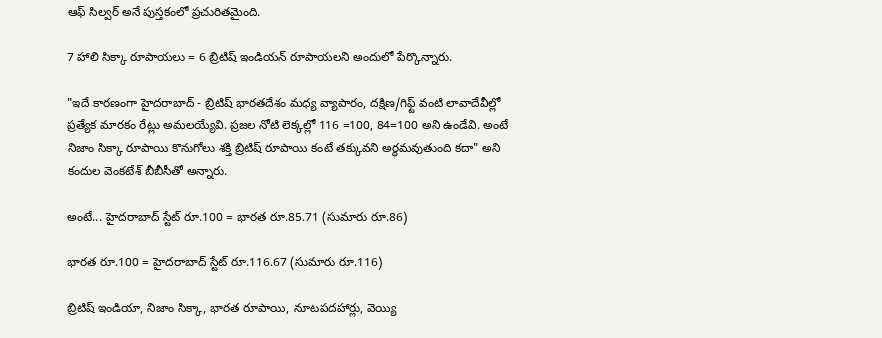ఆఫ్ సిల్వర్ అనే పుస్తకంలో ప్రచురితమైంది.

7 హాలి సిక్కా రూపాయలు = 6 బ్రిటిష్ ఇండియన్ రూపాయలని అందులో పేర్కొన్నారు.

"ఇదే కారణంగా హైదరాబాద్ - బ్రిటిష్ భారతదేశం మధ్య వ్యాపారం, దక్షిణ/గిఫ్ట్ వంటి లావాదేవీల్లో ప్రత్యేక మారకం రేట్లు అమలయ్యేవి. ప్రజల నోటి లెక్కల్లో 116 =100, 84=100 అని ఉండేవి. అంటే నిజాం సిక్కా రూపాయి కొనుగోలు శక్తి బ్రిటిష్ రూపాయి కంటే తక్కువని అర్థమవుతుంది కదా" అని కందుల వెంకటేశ్ బీబీసీతో అన్నారు.

అంటే... హైదరాబాద్ స్టేట్ రూ.100 = భారత రూ.85.71 (సుమారు రూ.86)

భారత రూ.100 = హైదరాబాద్ స్టేట్ రూ.116.67 (సుమారు రూ.116)

బ్రిటిష్ ఇండియా, నిజాం సిక్కా, భారత రూపాయి, నూటపదహార్లు, వెయ్యి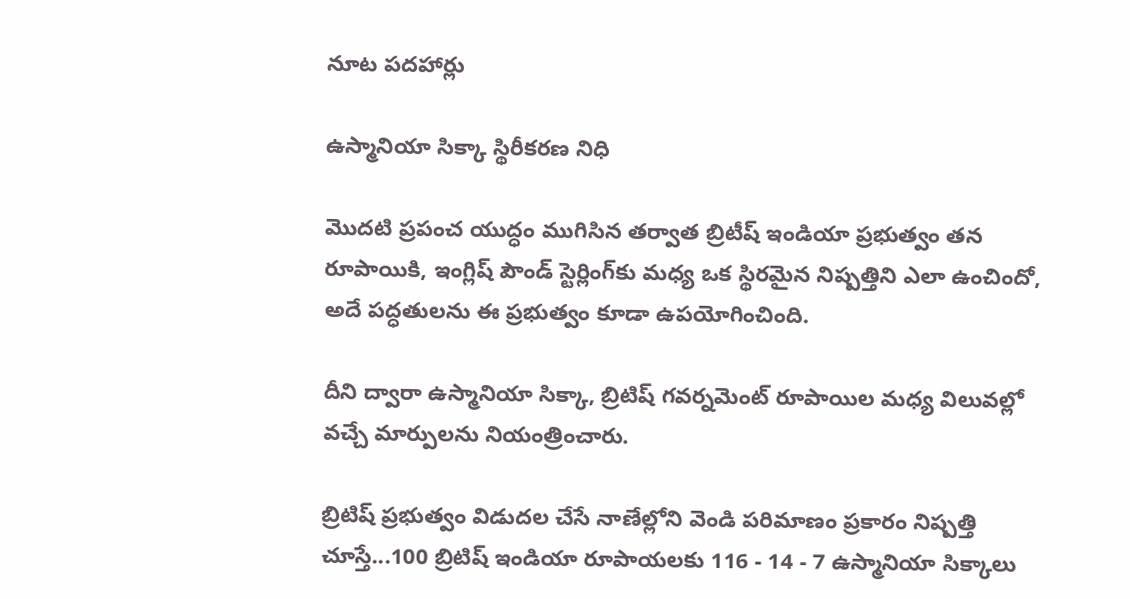నూట పదహార్లు

ఉస్మానియా సిక్కా స్థిరీకరణ నిధి

మొదటి ప్రపంచ యుద్ధం ముగిసిన తర్వాత బ్రిటీష్ ఇండియా ప్రభుత్వం తన రూపాయికి, ఇంగ్లిష్ పౌండ్ స్టెర్లింగ్‌కు మధ్య ఒక స్థిరమైన నిష్పత్తిని ఎలా ఉంచిందో, అదే పద్ధతులను ఈ ప్రభుత్వం కూడా ఉపయోగించింది.

దీని ద్వారా ఉస్మానియా సిక్కా, బ్రిటిష్ గవర్నమెంట్ రూపాయిల మధ్య విలువల్లో వచ్చే మార్పులను నియంత్రించారు.

బ్రిటిష్ ప్రభుత్వం విడుదల చేసే నాణేల్లోని వెండి పరిమాణం ప్రకారం నిష్పత్తి చూస్తే...100 బ్రిటిష్ ఇండియా రూపాయలకు 116 - 14 - 7 ఉస్మానియా సిక్కాలు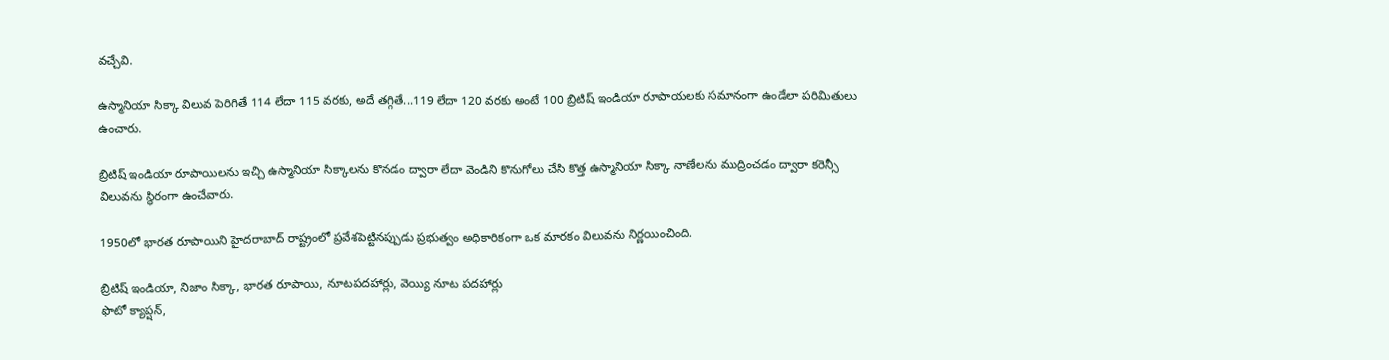వచ్చేవి.

ఉస్మానియా సిక్కా విలువ పెరిగితే 114 లేదా 115 వరకు, అదే తగ్గితే...119 లేదా 120 వరకు అంటే 100 బ్రిటిష్ ఇండియా రూపాయలకు సమానంగా ఉండేలా పరిమితులు ఉంచారు.

బ్రిటిష్ ఇండియా రూపాయిలను ఇచ్చి ఉస్మానియా సిక్కాలను కొనడం ద్వారా లేదా వెండిని కొనుగోలు చేసి కొత్త ఉస్మానియా సిక్కా నాణేలను ముద్రించడం ద్వారా కరెన్సీ విలువను స్థిరంగా ఉంచేవారు.

1950లో భారత రూపాయిని హైదరాబాద్ రాష్ట్రంలో ప్రవేశపెట్టినప్పుడు ప్రభుత్వం అధికారికంగా ఒక మారకం విలువను నిర్ణయించింది.

బ్రిటిష్ ఇండియా, నిజాం సిక్కా, భారత రూపాయి, నూటపదహార్లు, వెయ్యి నూట పదహార్లు
ఫొటో క్యాప్షన్,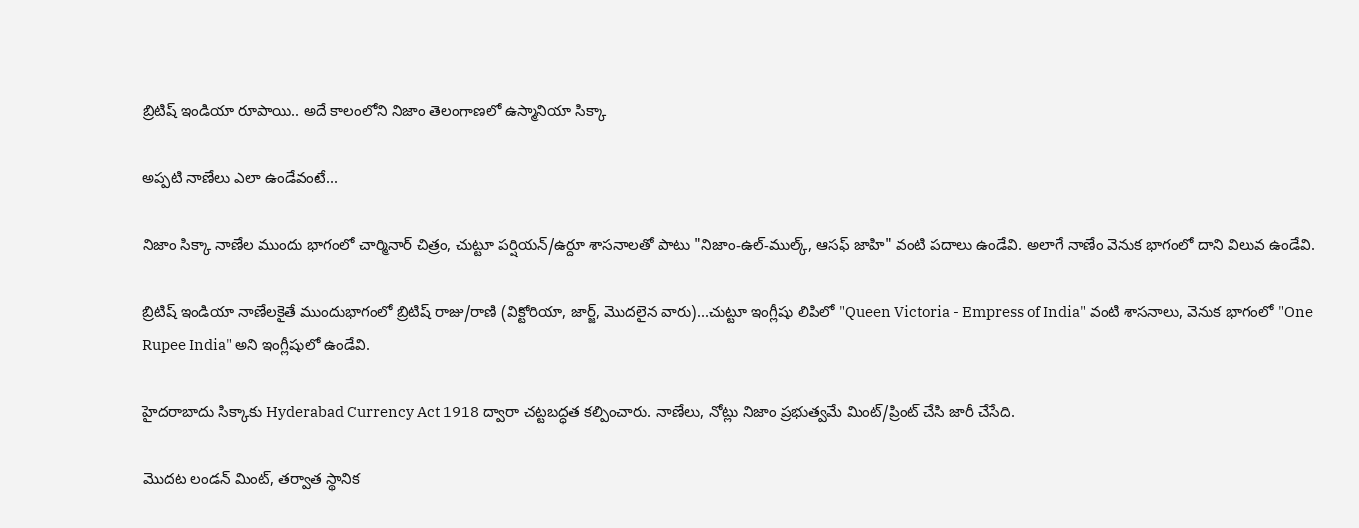బ్రిటిష్ ఇండియా రూపాయి.. అదే కాలంలోని నిజాం తెలంగాణలో ఉస్మానియా సిక్కా

అప్పటి నాణేలు ఎలా ఉండేవంటే...

నిజాం సిక్కా నాణేల ముందు భాగంలో చార్మినార్ చిత్రం, చుట్టూ పర్షియన్/ఉర్దూ శాసనాలతో పాటు "నిజాం-ఉల్-ముల్క్, ఆసఫ్ జాహి" వంటి పదాలు ఉండేవి. అలాగే నాణేం వెనుక భాగంలో దాని విలువ ఉండేవి.

బ్రిటిష్ ఇండియా నాణేలకైతే ముందుభాగంలో బ్రిటిష్ రాజు/రాణి (విక్టోరియా, జార్జ్, మొదలైన వారు)...చుట్టూ ఇంగ్లీషు లిపిలో "Queen Victoria - Empress of India" వంటి శాసనాలు, వెనుక భాగంలో "One Rupee India" అని ఇంగ్లీషులో ఉండేవి.

హైదరాబాదు సిక్కాకు Hyderabad Currency Act 1918 ద్వారా చట్టబద్ధత కల్పించారు. నాణేలు, నోట్లు నిజాం ప్రభుత్వమే మింట్/ప్రింట్ చేసి జారీ చేసేది.

మొదట లండన్ మింట్, తర్వాత స్థానిక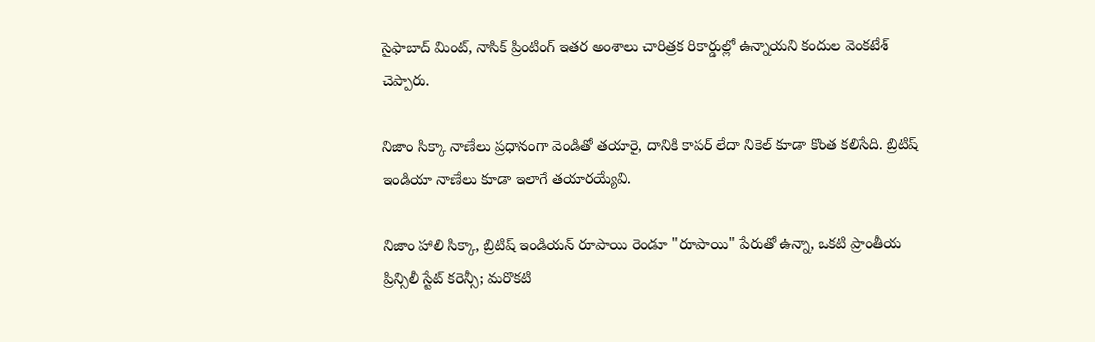సైఫాబాద్ మింట్, నాసిక్ ప్రింటింగ్ ఇతర అంశాలు చారిత్రక రికార్డుల్లో ఉన్నాయని కందుల వెంకటేశ్ చెప్పారు.

నిజాం సిక్కా నాణేలు ప్రధానంగా వెండితో తయారై, దానికి కాపర్ లేదా నికెల్ కూడా కొంత కలిసేది. బ్రిటిష్ ఇండియా నాణేలు కూడా ఇలాగే తయారయ్యేవి.

నిజాం హాలి సిక్కా, బ్రిటిష్ ఇండియన్ రూపాయి రెండూ "రూపాయి" పేరుతో ఉన్నా, ఒకటి ప్రాంతీయ ప్రిన్సిలీ స్టేట్ కరెన్సీ; మరొకటి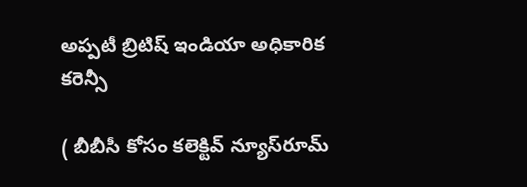అప్పటీ బ్రిటిష్ ఇండియా అధికారిక కరెన్సీ

( బీబీసీ కోసం కలెక్టివ్ న్యూస్‌రూమ్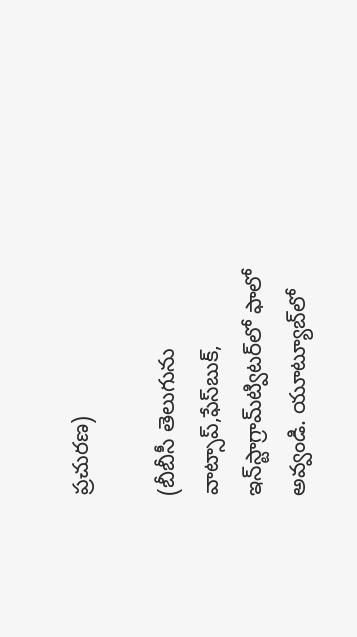ప్రచురణ)

(బీబీసీ తెలుగును వాట్సాప్‌,ఫేస్‌బుక్, ఇన్‌స్టాగ్రామ్‌ట్విటర్‌లో ఫాలో అవ్వండి. యూట్యూబ్‌లో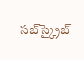సబ్‌స్క్రైబ్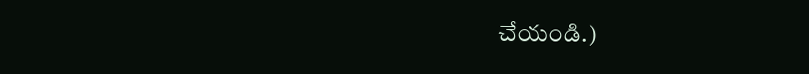చేయండి.)